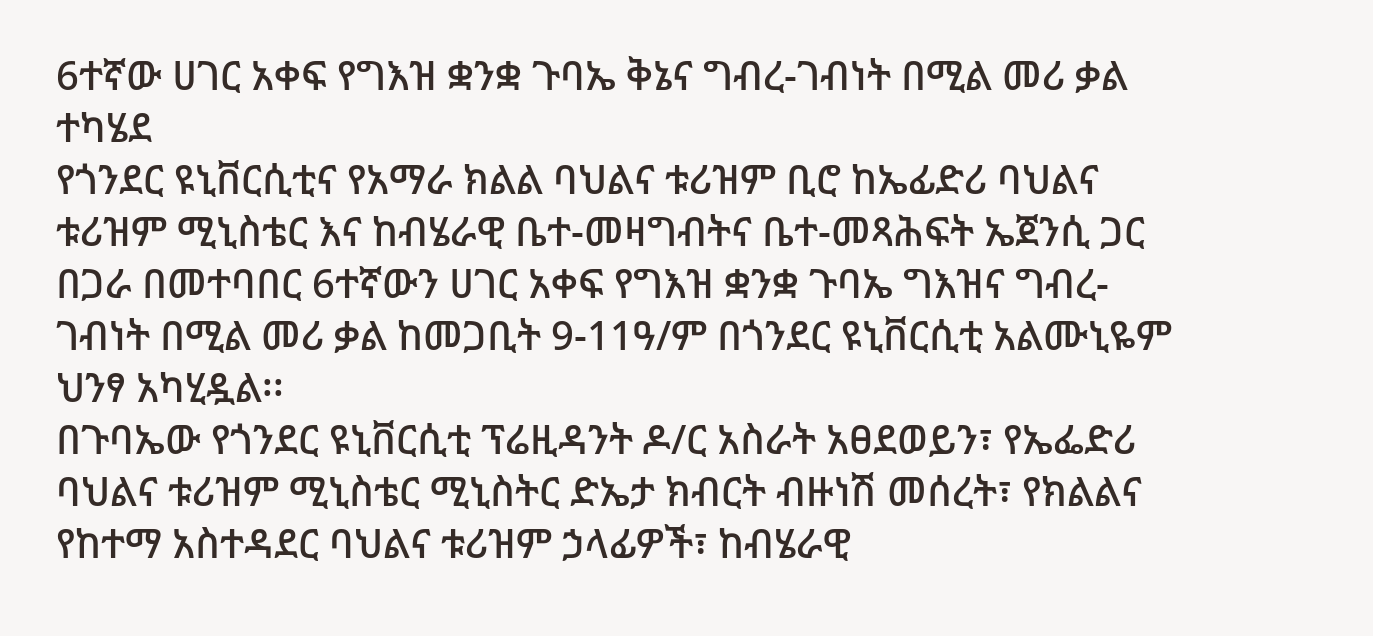6ተኛው ሀገር አቀፍ የግእዝ ቋንቋ ጉባኤ ቅኔና ግብረ-ገብነት በሚል መሪ ቃል ተካሄደ
የጎንደር ዩኒቨርሲቲና የአማራ ክልል ባህልና ቱሪዝም ቢሮ ከኤፊድሪ ባህልና ቱሪዝም ሚኒስቴር እና ከብሄራዊ ቤተ-መዛግብትና ቤተ-መጻሕፍት ኤጀንሲ ጋር በጋራ በመተባበር 6ተኛውን ሀገር አቀፍ የግእዝ ቋንቋ ጉባኤ ግእዝና ግብረ-ገብነት በሚል መሪ ቃል ከመጋቢት 9-11ዓ/ም በጎንደር ዩኒቨርሲቲ አልሙኒዬም ህንፃ አካሂዷል፡፡
በጉባኤው የጎንደር ዩኒቨርሲቲ ፕሬዚዳንት ዶ/ር አስራት አፀደወይን፣ የኤፌድሪ ባህልና ቱሪዝም ሚኒስቴር ሚኒስትር ድኤታ ክብርት ብዙነሽ መሰረት፣ የክልልና የከተማ አስተዳደር ባህልና ቱሪዝም ኃላፊዎች፣ ከብሄራዊ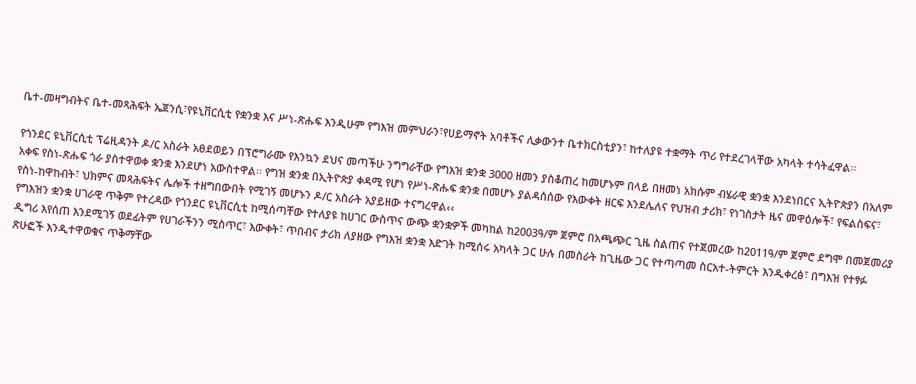ቤተ-መዛግብትና ቤተ-መጻሕፍት ኤጀንሲ፣የዩኒቨርሲቲ የቋንቋ እና ሥነ-ጽሑፍ እንዲሁም የግእዝ መምህራን፣የሀይማኖት አባቶችና ሊቃውንተ ቤተክርስቲያን፣ ከተለያዩ ተቋማት ጥሪ የተደረገላቸው አካላት ተሳትፈዋል፡፡

የጎንደር ዩኒቨርሲቲ ፕሬዚዳንት ዶ/ር አስራት አፀደወይን በፕሮግራሙ የእንኳን ደህና መጣችሁ ንግግራቸው የግእዝ ቋንቋ 3000 ዘመን ያስቆጠረ ከመሆኑም በላይ በዘመነ አክሱም ብሄራዊ ቋንቋ እንደነበርና ኢትዮጵያን በአለም አቀፍ የስነ-ጽሑፍ ጎራ ያስተዋወቀ ቋንቋ እንደሆነ አውስተዋል፡፡ የግዝ ቋንቋ በኢትዮጵያ ቀዳሚ የሆነ የሥነ-ጽሑፍ ቋንቋ በመሆኑ ያልዳሰሰው የእውቀት ዘርፍ እንደሌለና የህዝብ ታሪክ፣ የነገስታት ዜና መዋዕሎች፣ የፍልስፍና፣ የስነ-ከዋከብት፣ ህክምና መጻሕፍትና ሌሎች ተዘግበውበት የሚገኝ መሆኑን ዶ/ር አስራት አያይዘው ተናግረዋል‹‹
የግእዝን ቋንቋ ሀገራዊ ጥቅም የተረዳው የጎንደር ዩኒቨርሲቲ ከሚሰጣቸው የተለያዩ ከሀገር ውስጥና ውጭ ቋንቋዎች መካከል ከ2003ዓ/ም ጀምሮ በአጫጭር ጊዜ ስልጠና የተጀመረው ከ2011ዓ/ም ጀምሮ ደግሞ በመጀመሪያ ዲግሪ እየሰጠ እንደሚገኝ ወደፊትም የሀገራችንን ሚስጥር፣ እውቀት፣ ጥበብና ታሪክ ለያዘው የግእዝ ቋንቋ እድገት ከሚሰሩ አካላት ጋር ሁሉ በመስራት ከጊዜው ጋር የተጣጣመ ስርአተ-ትምርት እንዲቀረፅ፣ በግእዝ የተፃፉ ጽሁፎች እንዲተዋወቁና ጥቅማቸው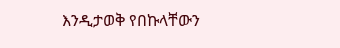እንዲታወቅ የበኩላቸውን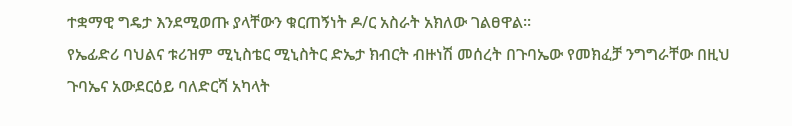ተቋማዊ ግዴታ እንደሚወጡ ያላቸውን ቁርጠኝነት ዶ/ር አስራት አክለው ገልፀዋል፡፡
የኤፊድሪ ባህልና ቱሪዝም ሚኒስቴር ሚኒስትር ድኤታ ክብርት ብዙነሽ መሰረት በጉባኤው የመክፈቻ ንግግራቸው በዚህ ጉባኤና አውደርዕይ ባለድርሻ አካላት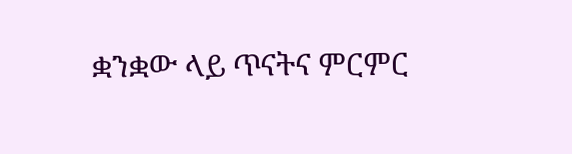ቋንቋው ላይ ጥናትና ምርምር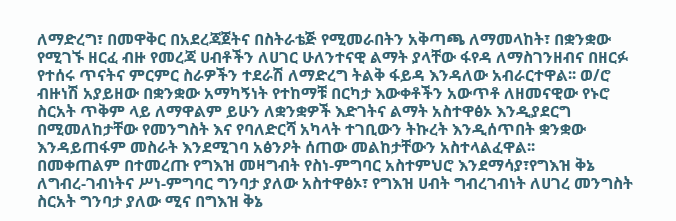ለማድረግ፣ በመዋቅር በአደረጃጀትና በስትራቴጅ የሚመራበትን አቅጣጫ ለማመላከት፣ በቋንቋው የሚገኙ ዘርፈ ብዙ የመረጃ ሀብቶችን ለሀገር ሁለንተናዊ ልማት ያላቸው ፋየዳ ለማስገንዘብና በዘርፉ የተሰሩ ጥናትና ምርምር ስራዎችን ተደራሽ ለማድረግ ትልቅ ፋይዳ እንዳለው አብራርተዋል፡፡ ወ/ሮ ብዙነሽ አያይዘው በቋንቋው አማካኝነት የተከማቹ በርካታ እውቀቶችን አውጥቶ ለዘመናዊው የኑሮ ስርአት ጥቅም ላይ ለማዋልም ይሁን ለቋንቋዎች እድገትና ልማት አስተዋፅኦ እንዲያደርግ በሚመለከታቸው የመንግስት እና የባለድርሻ አካላት ተገቢውን ትኩረት እንዲሰጥበት ቋንቋው እንዳይጠፋም መስራት እንደሚገባ አፅንዖት ሰጠው መልከታቸውን አስተላልፈዋል፡፡
በመቀጠልም በተመረጡ የግእዝ መዛግብት የስነ-ምግባር አስተምህሮ እንደማሳያ፣የግእዝ ቅኔ ለግብረ-ገብነትና ሥነ-ምግባር ግንባታ ያለው አስተዋፅኦ፣ የግእዝ ሀብት ግብረገብነት ለሀገረ መንግስት ስርአት ግንባታ ያለው ሚና በግእዝ ቅኔ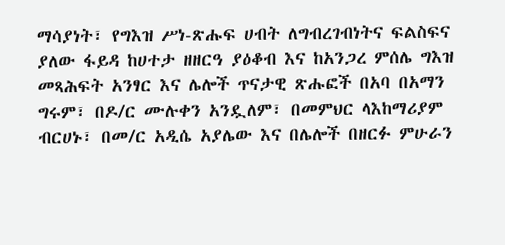ማሳያነት፣ የግእዝ ሥነ-ጽሑፍ ሀብት ለግብረገብነትና ፍልስፍና ያለው ፋይዳ ከሀተታ ዘዘርዓ ያዕቆብ እና ከአንጋረ ምሰሌ ግእዝ መጻሕፍት አንፃር እና ሌሎች ጥናታዊ ጽሑፎች በአባ በአማን ግሩም፣ በዶ/ር ሙሉቀን አንዷለም፣ በመምህር ላእከማሪያም ብርሀኑ፣ በመ/ር አዲሴ አያሌው እና በሌሎች በዘርፉ ምሁራን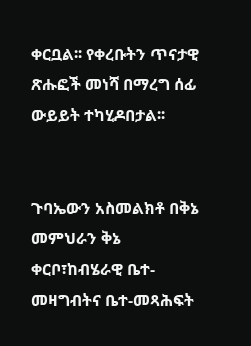ቀርቧል፡፡ የቀረቡትን ጥናታዊ ጽሑፎች መነሻ በማረግ ሰፊ ውይይት ተካሂዶበታል፡፡


ጉባኤውን አስመልክቶ በቅኔ መምህራን ቅኔ ቀርቦ፣ከብሄራዊ ቤተ-መዛግብትና ቤተ-መጻሕፍት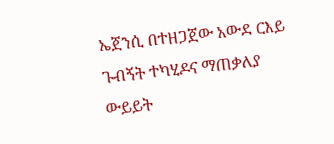ኤጀንሲ በተዘጋጀው አውደ ርእይ ጉብኝት ተካሂዶና ማጠቃለያ ውይይት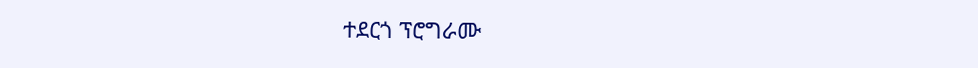ተደርጎ ፕሮግራሙ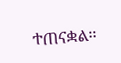ተጠናቋል፡፡